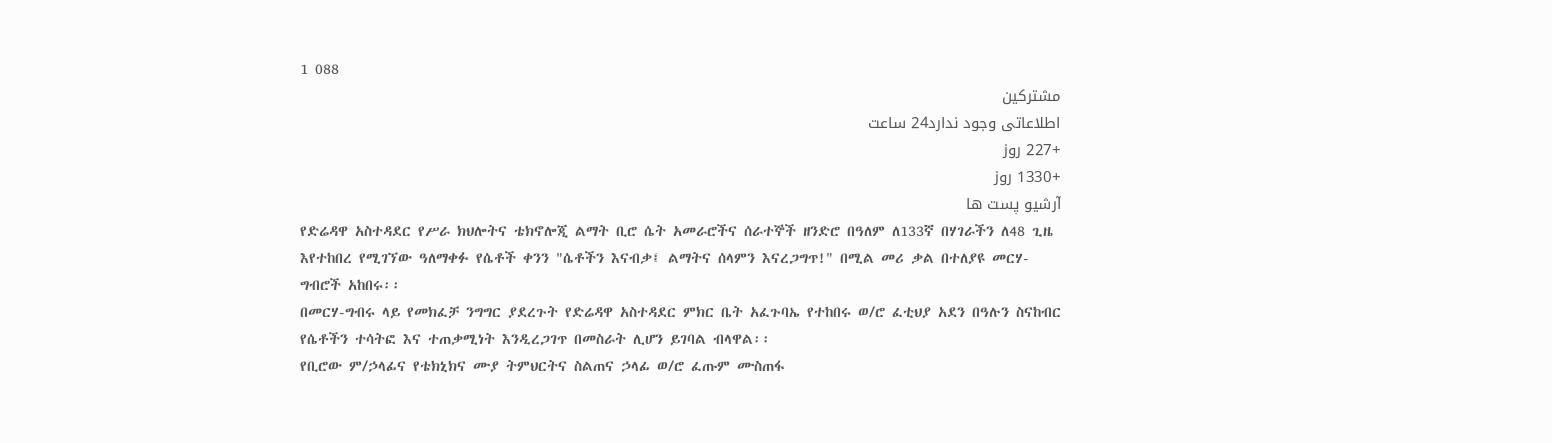1 088
مشترکین
اطلاعاتی وجود ندارد24 ساعت
+227 روز
+1330 روز
آرشیو پست ها
የድሬዳዋ አስተዳደር የሥራ ክህሎትና ቴክኖሎጂ ልማት ቢሮ ሴት አመራሮችና ሰራተኞች ዘንድሮ በዓለም ለ133ኛ በሃገራችን ለ48 ጊዜ እየተከበረ የሚገኘው ዓለማቀፉ የሴቶች ቀንን "ሴቶችን እናብቃ፤ ልማትና ሰላምን እናረጋግጥ!" በሚል መሪ ቃል በተለያዩ መርሃ-ግብሮች አከበሩ፡፡
በመርሃ-ግብሩ ላይ የመክፈቻ ንግግር ያደረጉት የድሬዳዋ አስተዳደር ምክር ቤት አፈጉባኤ የተከበሩ ወ/ሮ ፈቲህያ አደን በዓሉን ስናከብር የሴቶችን ተሳትፎ እና ተጠቃሚነት እንዲረጋገጥ በመስራት ሊሆን ይገባል ብላዋል፡፡
የቢሮው ም/ኃላፊና የቴክኒክና ሙያ ትምህርትና ስልጠና ኃላፊ ወ/ሮ ፈጡም ሙስጠፋ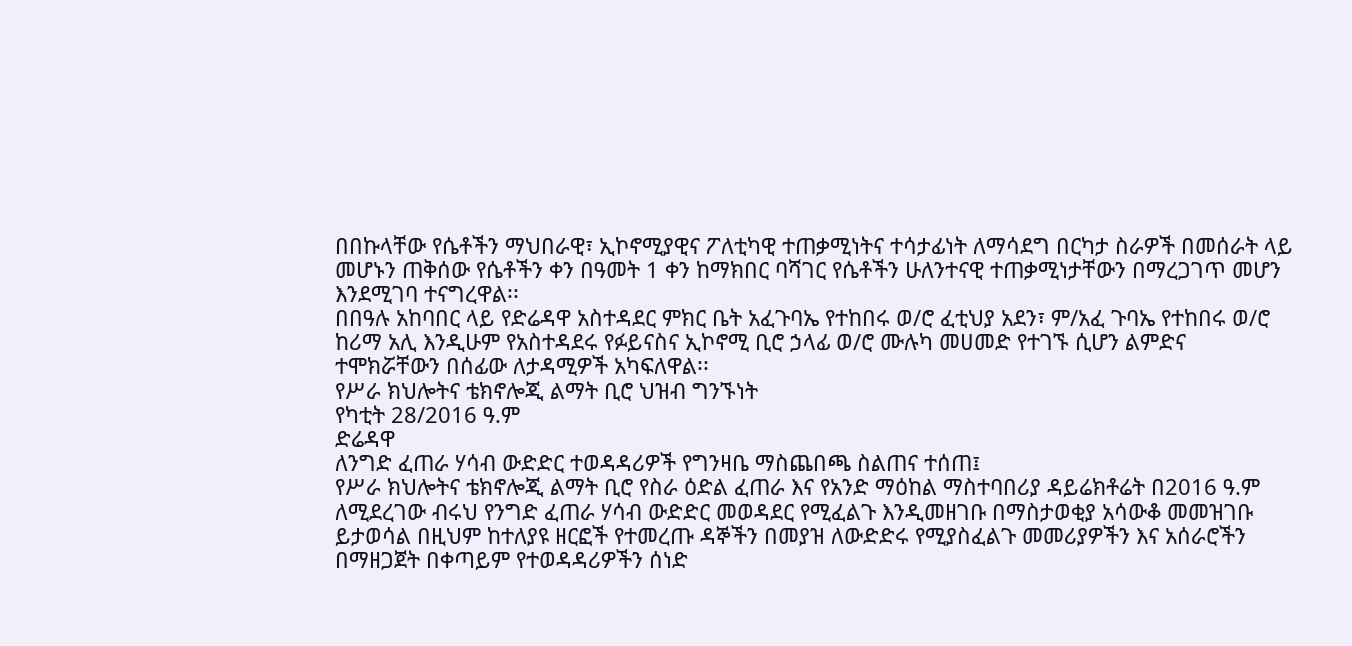በበኩላቸው የሴቶችን ማህበራዊ፣ ኢኮኖሚያዊና ፖለቲካዊ ተጠቃሚነትና ተሳታፊነት ለማሳደግ በርካታ ስራዎች በመሰራት ላይ መሆኑን ጠቅሰው የሴቶችን ቀን በዓመት 1 ቀን ከማክበር ባሻገር የሴቶችን ሁለንተናዊ ተጠቃሚነታቸውን በማረጋገጥ መሆን እንደሚገባ ተናግረዋል፡፡
በበዓሉ አከባበር ላይ የድሬዳዋ አስተዳደር ምክር ቤት አፈጉባኤ የተከበሩ ወ/ሮ ፈቲህያ አደን፣ ም/አፈ ጉባኤ የተከበሩ ወ/ሮ ከሪማ አሊ እንዲሁም የአስተዳደሩ የፉይናስና ኢኮኖሚ ቢሮ ኃላፊ ወ/ሮ ሙሉካ መሀመድ የተገኙ ሲሆን ልምድና ተሞክሯቸውን በሰፊው ለታዳሚዎች አካፍለዋል፡፡
የሥራ ክህሎትና ቴክኖሎጂ ልማት ቢሮ ህዝብ ግንኙነት
የካቲት 28/2016 ዓ.ም
ድሬዳዋ
ለንግድ ፈጠራ ሃሳብ ውድድር ተወዳዳሪዎች የግንዛቤ ማስጨበጫ ስልጠና ተሰጠ፤
የሥራ ክህሎትና ቴክኖሎጂ ልማት ቢሮ የስራ ዕድል ፈጠራ እና የአንድ ማዕከል ማስተባበሪያ ዳይሬክቶሬት በ2016 ዓ.ም ለሚደረገው ብሩህ የንግድ ፈጠራ ሃሳብ ውድድር መወዳደር የሚፈልጉ እንዲመዘገቡ በማስታወቂያ አሳውቆ መመዝገቡ ይታወሳል በዚህም ከተለያዩ ዘርፎች የተመረጡ ዳኞችን በመያዝ ለውድድሩ የሚያስፈልጉ መመሪያዎችን እና አሰራሮችን በማዘጋጀት በቀጣይም የተወዳዳሪዎችን ሰነድ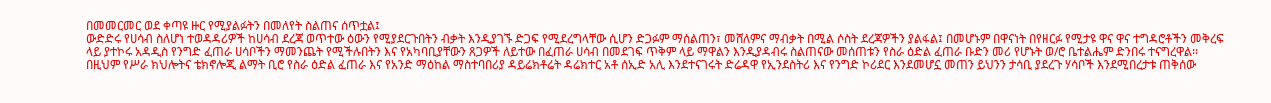በመመርመር ወደ ቀጣዩ ዙር የሚያልፉትን በመለየት ስልጠና ሰጥቷል፤
ውድድሩ የሀሳብ ስለሆነ ተወዳዳሪዎች ከሀሳብ ደረጃ ወጥተው ዕውን የሚያደርጉበትን ብቃት እንዲያገኙ ድጋፍ የሚደረግላቸው ሲሆን ድጋፉም ማሰልጠን፣ መሸለምና ማብቃት በሚል ሶስት ደረጃዎችን ያልፋል፤ በመሆኑም በዋናነት በየዘርፉ የሚታዩ ዋና ዋና ተግዳሮቶችን መቅረፍ ላይ ያተኮሩ አዳዲስ የንግድ ፈጠራ ሀሳቦችን ማመንጨት የሚችሉበትን እና የአካባቢያቸውን ጸጋዎች ለይተው በፈጠራ ሀሳብ በመደገፍ ጥቅም ላይ ማዋልን እንዲያዳብሩ ስልጠናው መሰጠቱን የስራ ዕድል ፈጠራ ቡድን መሪ የሆኑት ወ/ሮ ቤተልሔም ድንበሩ ተናግረዋል፡፡
በዚህም የሥራ ክህሎትና ቴክኖሎጂ ልማት ቢሮ የስራ ዕድል ፈጠራ እና የአንድ ማዕከል ማስተባበሪያ ዳይሬክቶሬት ዳሬክተር አቶ ሰኢድ አሊ እንደተናገሩት ድሬዳዋ የኢንደስትሪ እና የንግድ ኮሪደር እንደመሆኗ መጠን ይህንን ታሳቢ ያደረጉ ሃሳቦች እንደሚበረታቱ ጠቅሰው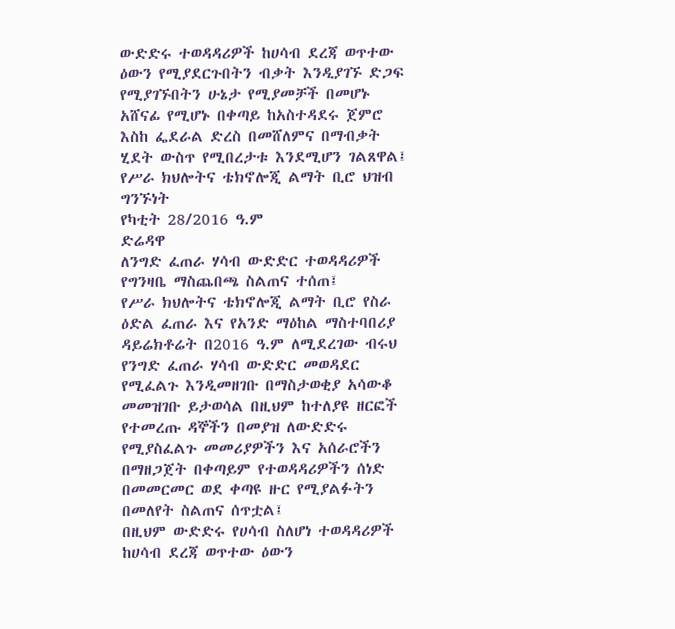ውድድሩ ተወዳዳሪዎች ከሀሳብ ደረጃ ወጥተው ዕውን የሚያደርጉበትን ብቃት እንዲያገኙ ድጋፍ የሚያገኙበትን ሁኔታ የሚያመቻች በመሆኑ አሸናፊ የሚሆኑ በቀጣይ ከአስተዳደሩ ጀምሮ እስከ ፌደራል ድረስ በመሸለምና በማብቃት ሂደት ውስጥ የሚበረታቱ እንደሚሆን ገልጸዋል፤
የሥራ ክህሎትና ቴክኖሎጂ ልማት ቢሮ ህዝብ ግንኙነት
የካቲት 28/2016 ዓ.ም
ድሬዳዋ
ለንግድ ፈጠራ ሃሳብ ውድድር ተወዳዳሪዎች የግንዛቤ ማስጨበጫ ስልጠና ተሰጠ፤
የሥራ ክህሎትና ቴክኖሎጂ ልማት ቢሮ የስራ ዕድል ፈጠራ እና የአንድ ማዕከል ማስተባበሪያ ዳይሬክቶሬት በ2016 ዓ.ም ለሚደረገው ብሩህ የንግድ ፈጠራ ሃሳብ ውድድር መወዳደር የሚፈልጉ እንዲመዘገቡ በማስታወቂያ አሳውቆ መመዝገቡ ይታወሳል በዚህም ከተለያዩ ዘርፎች የተመረጡ ዳኞችን በመያዝ ለውድድሩ የሚያስፈልጉ መመሪያዎችን እና አሰራሮችን በማዘጋጀት በቀጣይም የተወዳዳሪዎችን ሰነድ በመመርመር ወደ ቀጣዩ ዙር የሚያልፉትን በመለየት ስልጠና ሰጥቷል፤
በዚህም ውድድሩ የሀሳብ ስለሆነ ተወዳዳሪዎች ከሀሳብ ደረጃ ወጥተው ዕውን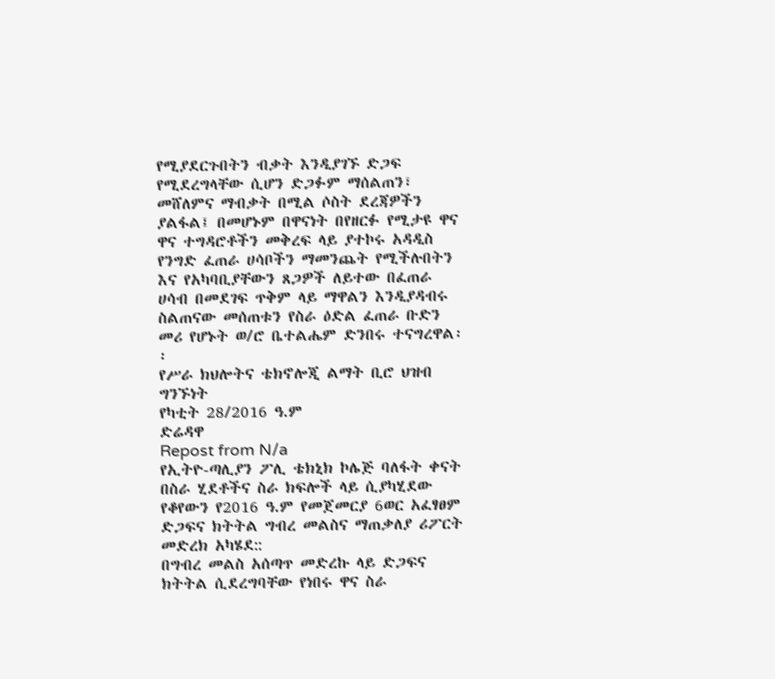የሚያደርጉበትን ብቃት እንዲያገኙ ድጋፍ የሚደረግላቸው ሲሆን ድጋፉም ማሰልጠን፣ መሸለምና ማብቃት በሚል ሶስት ደረጃዎችን ያልፋል፤ በመሆኑም በዋናነት በየዘርፉ የሚታዩ ዋና ዋና ተግዳሮቶችን መቅረፍ ላይ ያተኮሩ አዳዲስ የንግድ ፈጠራ ሀሳቦችን ማመንጨት የሚችሉበትን እና የአካባቢያቸውን ጸጋዎች ለይተው በፈጠራ ሀሳብ በመደገፍ ጥቅም ላይ ማዋልን እንዲያዳብሩ ስልጠናው መሰጠቱን የስራ ዕድል ፈጠራ ቡድን መሪ የሆኑት ወ/ሮ ቤተልሔም ድንበሩ ተናግረዋል፡፡
የሥራ ክህሎትና ቴክኖሎጂ ልማት ቢሮ ህዝብ ግንኙነት
የካቲት 28/2016 ዓ.ም
ድሬዳዋ
Repost from N/a
የኢትዮ-ጣሊያን ፖሊ ቴክኒክ ኮሌጅ ባለፋት ቀናት በስራ ሂደቶችና ስራ ክፍሎች ላይ ሲያካሂደው የቆየውን የ2016 ዓ.ም የመጀመርያ 6ወር አፈፃፀም ድጋፍና ክትትል ግብረ መልስና ማጠቃለያ ሪፖርት መድረክ አካሄደ::
በግብረ መልስ አሰጣጥ መድረኩ ላይ ድጋፍና ክትትል ሲደረግባቸው የነበሩ ዋና ስራ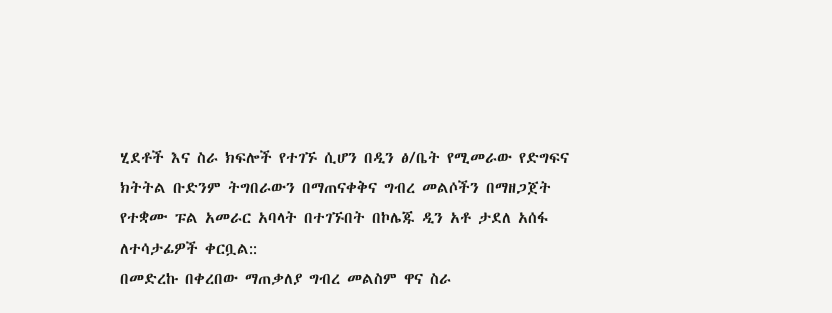ሂደቶች እና ስራ ክፍሎች የተገኙ ሲሆን በዲን ፅ/ቤት የሚመራው የድግፍና ክትትል ቡድንም ትግበራውን በማጠናቀቅና ግብረ መልሶችን በማዘጋጀት የተቋሙ ፑል አመራር አባላት በተገኙበት በኮሌጁ ዲን አቶ ታደለ አሰፋ ለተሳታፊዎች ቀርቧል::
በመድረኩ በቀረበው ማጠቃለያ ግብረ መልስም ዋና ስራ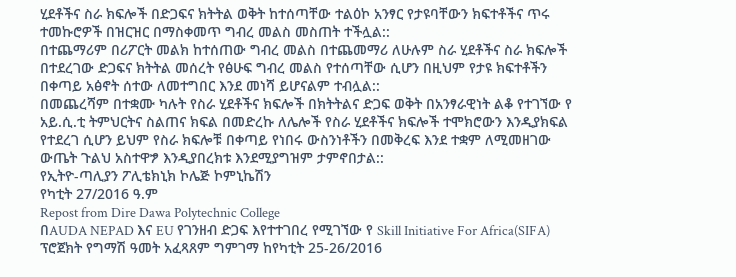ሂደቶችና ስራ ክፍሎች በድጋፍና ክትትል ወቅት ከተሰጣቸው ተልዕኮ አንፃር የታዩባቸውን ክፍተቶችና ጥሩ ተመኩሮዎች በዝርዝር በማስቀመጥ ግብረ መልስ መስጠት ተችሏል::
በተጨማሪም በሪፖርት መልክ ከተሰጠው ግብረ መልስ በተጨመማሪ ለሁሉም ስራ ሂደቶችና ስራ ክፍሎች በተደረገው ድጋፍና ክትትል መሰረት የፅሁፍ ግብረ መልስ የተሰጣቸው ሲሆን በዚህም የታዩ ክፍተቶችን በቀጣይ አፅኖት ሰተው ለመተግበር እንደ መነሻ ይሆናልም ተብሏል::
በመጨረሻም በተቋሙ ካሉት የስራ ሂደቶችና ክፍሎች በክትትልና ድጋፍ ወቅት በአንፃራዊነት ልቆ የተገኘው የ አይ.ሲ.ቲ ትምህርትና ስልጠና ክፍል በመድረኩ ለሌሎች የስራ ሂደቶችና ክፍሎች ተሞክሮውን እንዲያክፍል የተደረገ ሲሆን ይህም የስራ ክፍሎቹ በቀጣይ የነበሩ ውስንነቶችን በመቅረፍ እንደ ተቋም ለሚመዘገው ውጤት ጉልህ አስተዋፇ እንዲያበረክቱ እንደሚያግዝም ታምኖበታል::
የኢትዮ-ጣሊያን ፖሊቴክኒክ ኮሌጅ ኮምኒኬሽን
የካቲት 27/2016 ዓ.ም
Repost from Dire Dawa Polytechnic College
በAUDA NEPAD እና EU የገንዘብ ድጋፍ እየተተገበረ የሚገኘው የ Skill Initiative For Africa(SIFA) ፕሮጀክት የግማሽ ዓመት አፈጻጸም ግምገማ ከየካቲት 25-26/2016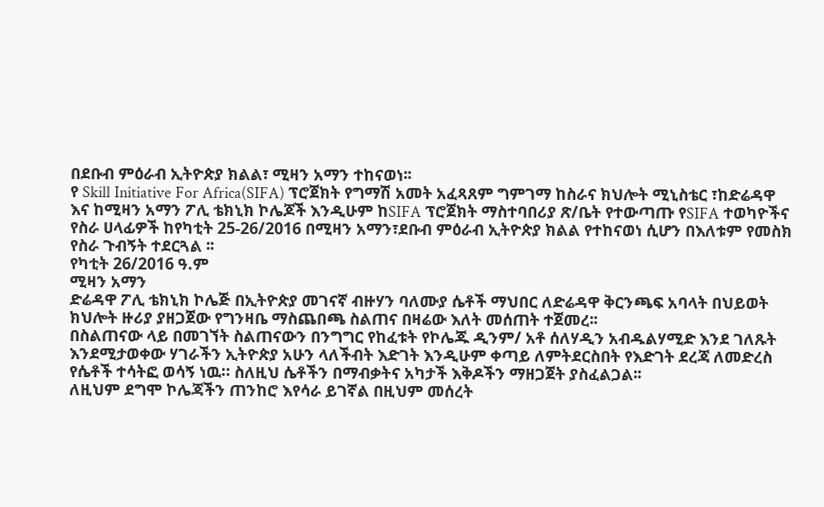በደቡብ ምዕራብ ኢትዮጵያ ክልል፣ ሚዛን አማን ተከናወነ፡፡
የ Skill Initiative For Africa(SIFA) ፕሮጀክት የግማሽ አመት አፈጻጸም ግምገማ ከስራና ክህሎት ሚኒስቴር ፣ከድሬዳዋ እና ከሚዛን አማን ፖሊ ቴክኒክ ኮሌጆች እንዲሁም ከSIFA ፕሮጀክት ማስተባበሪያ ጽ/ቤት የተውጣጡ የSIFA ተወካዮችና የስራ ሀላፊዎች ከየካቲት 25-26/2016 በሚዛን አማን፣ደቡብ ምዕራብ ኢትዮጵያ ክልል የተከናወነ ሲሆን በእለቱም የመስክ የስራ ጉብኝት ተደርጓል ፡፡
የካቲት 26/2016 ዓ.ም
ሚዛን አማን
ድሬዳዋ ፖሊ ቴክኒክ ኮሌጅ በኢትዮጵያ መገናኛ ብዙሃን ባለሙያ ሴቶች ማህበር ለድሬዳዋ ቅርንጫፍ አባላት በህይወት ክህሎት ዙሪያ ያዘጋጀው የግንዛቤ ማስጨበጫ ስልጠና በዛሬው እለት መሰጠት ተጀመረ፡፡
በስልጠናው ላይ በመገኘት ስልጠናውን በንግግር የከፈቱት የኮሌጁ ዲንም/ አቶ ሰለሃዲን አብዱልሃሚድ እንደ ገለጹት እንደሚታወቀው ሃገራችን ኢትዮጵያ አሁን ላለችብት እድገት እንዲሁም ቀጣይ ለምትደርስበት የእድገት ደረጃ ለመድረስ የሴቶች ተሳትፎ ወሳኝ ነዉ። ስለዚህ ሴቶችን በማብቃትና አካታች እቅዶችን ማዘጋጀት ያስፈልጋል፡፡
ለዚህም ደግሞ ኮሌጃችን ጠንከሮ እየሳራ ይገኛል በዚህም መሰረት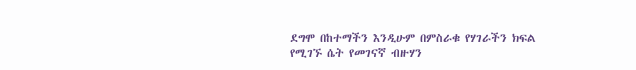ደግሞ በከተማችን እንዲሁም በምስራቁ የሃገራችን ክፍል የሚገኙ ሴት የመገናኛ ብዙሃን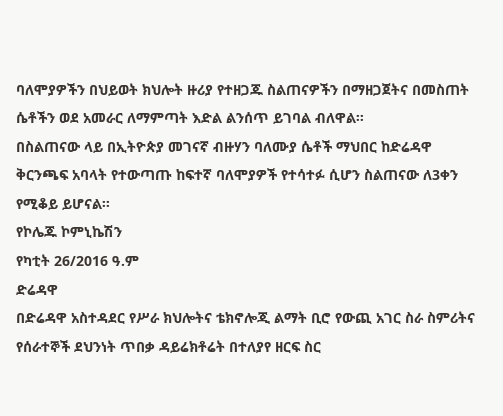ባለሞያዎችን በህይወት ክህሎት ዙሪያ የተዘጋጁ ስልጠናዎችን በማዘጋጀትና በመስጠት ሴቶችን ወደ አመራር ለማምጣት እድል ልንሰጥ ይገባል ብለዋል፡፡
በስልጠናው ላይ በኢትዮጵያ መገናኛ ብዙሃን ባለሙያ ሴቶች ማህበር ከድሬዳዋ ቅርንጫፍ አባላት የተውጣጡ ከፍተኛ ባለሞያዎች የተሳተፉ ሲሆን ስልጠናው ለ3ቀን የሚቆይ ይሆናል፡፡
የኮሌጁ ኮምኒኬሽን
የካቲት 26/2016 ዓ.ም
ድሬዳዋ
በድሬዳዋ አስተዳደር የሥራ ክህሎትና ቴክኖሎጂ ልማት ቢሮ የውጪ አገር ስራ ስምሪትና የሰራተኞች ደህንነት ጥበቃ ዳይሬክቶሬት በተለያየ ዘርፍ ስር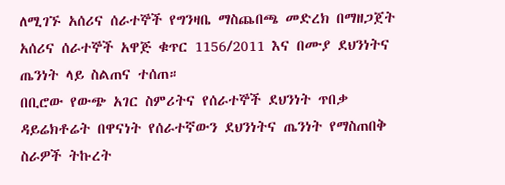ለሚገኙ አሰሪና ሰራተኞች የግንዛቤ ማስጨበጫ መድረክ በማዘጋጀት አሰሪና ሰራተኞች አዋጅ ቁጥር 1156/2011 እና በሙያ ደህንነትና ጤንነት ላይ ስልጠና ተሰጠ።
በቢሮው የውጭ አገር ስምሪትና የሰራተኞች ደህንነት ጥበቃ ዳይሬክቶሬት በዋናነት የሰራተኛውን ደህንነትና ጤንነት የማስጠበቅ ስራዎች ትኩረት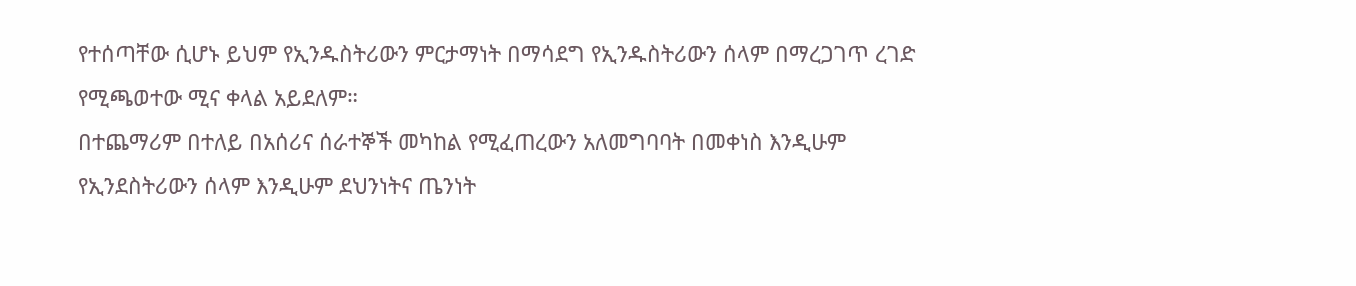የተሰጣቸው ሲሆኑ ይህም የኢንዱስትሪውን ምርታማነት በማሳደግ የኢንዱስትሪውን ሰላም በማረጋገጥ ረገድ የሚጫወተው ሚና ቀላል አይደለም።
በተጨማሪም በተለይ በአሰሪና ሰራተኞች መካከል የሚፈጠረውን አለመግባባት በመቀነስ እንዲሁም የኢንደስትሪውን ሰላም እንዲሁም ደህንነትና ጤንነት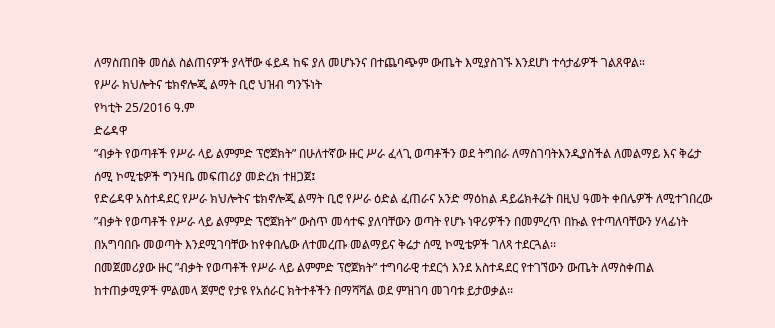ለማስጠበቅ መሰል ስልጠናዎች ያላቸው ፋይዳ ከፍ ያለ መሆኑንና በተጨባጭም ውጤት እሚያስገኙ እንደሆነ ተሳታፊዎች ገልጸዋል።
የሥራ ክህሎትና ቴክኖሎጂ ልማት ቢሮ ህዝብ ግንኙነት
የካቲት 25/2016 ዓ.ም
ድሬዳዋ
”ብቃት የወጣቶች የሥራ ላይ ልምምድ ፕሮጀክት” በሁለተኛው ዙር ሥራ ፈላጊ ወጣቶችን ወደ ትግበራ ለማስገባትእንዲያስችል ለመልማይ እና ቅሬታ ሰሚ ኮሚቴዎች ግንዛቤ መፍጠሪያ መድረክ ተዘጋጀ፤
የድሬዳዋ አስተዳደር የሥራ ክህሎትና ቴክኖሎጂ ልማት ቢሮ የሥራ ዕድል ፈጠራና አንድ ማዕከል ዳይሬክቶሬት በዚህ ዓመት ቀበሌዎች ለሚተገበረው ”ብቃት የወጣቶች የሥራ ላይ ልምምድ ፕሮጀክት” ውስጥ መሳተፍ ያለባቸውን ወጣት የሆኑ ነዋሪዎችን በመምረጥ በኩል የተጣለባቸውን ሃላፊነት በአግባበቡ መወጣት እንደሚገባቸው ከየቀበሌው ለተመረጡ መልማይና ቅሬታ ሰሚ ኮሚቴዎች ገለጻ ተደርጓል፡፡
በመጀመሪያው ዙር ”ብቃት የወጣቶች የሥራ ላይ ልምምድ ፕሮጀክት” ተግባራዊ ተደርጎ እንደ አስተዳደር የተገኘውን ውጤት ለማስቀጠል ከተጠቃሚዎች ምልመላ ጀምሮ የታዩ የአሰራር ክትተቶችን በማሻሻል ወደ ምዝገባ መገባቱ ይታወቃል፡፡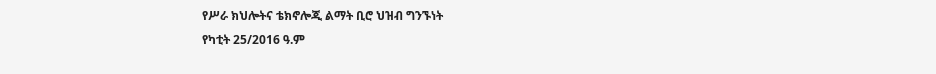የሥራ ክህሎትና ቴክኖሎጂ ልማት ቢሮ ህዝብ ግንኙነት
የካቲት 25/2016 ዓ.ም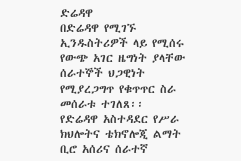ድሬዳዋ
በድሬዳዋ የሚገኙ ኢንዱስትሪዎች ላይ የሚሰሩ የውጭ አገር ዜግነት ያላቸው ሰራተኞች ህጋዊነት የሚያረጋግጥ የቁጥጥር ስራ መሰራቱ ተገለጸ፡፡
የድሬዳዋ አስተዳደር የሥራ ክህሎትና ቴክኖሎጂ ልማት ቢሮ አሰሪና ሰራተኛ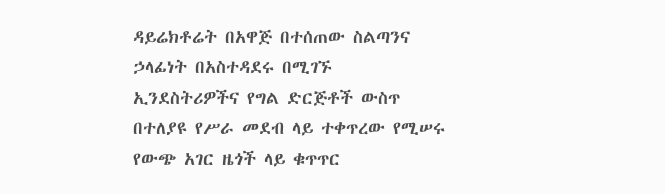ዳይሬክቶሬት በአዋጅ በተሰጠው ስልጣንና ኃላፊነት በአስተዳደሩ በሚገኙ ኢንደስትሪዎችና የግል ድርጅቶች ውስጥ በተለያዩ የሥራ መደብ ላይ ተቀጥረው የሚሠሩ የውጭ አገር ዜጎች ላይ ቁጥጥር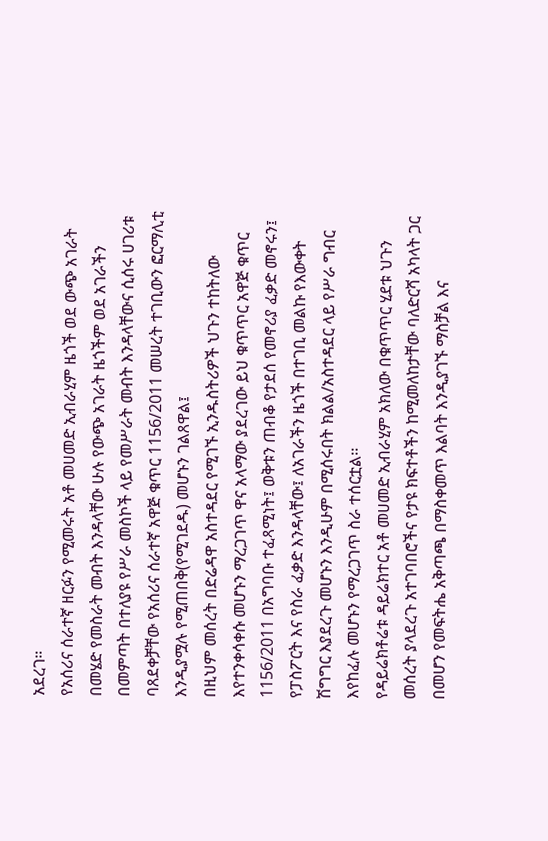አደረገ።
የአሰሪና ሰራተኛ ዘርፉን የሚመሩት አቶ መሀመድ ኢብራሂም ዜጎች ወደ ውጭ አገራት በመሄድ የመስራት መብት እንዳላቸው ሁሉ የውጭ አገራት ዜጎችም ወደ አገራችን በመምጣት በተለያዩ የሥራ መስኮች ላይ የመሥራት መብት እንዳላቸውና ሲሰሩ ሀገሪቱ ባጸደቀቻቸው የአሰሪና ሰራተኛ አዋጅ ቁጥር 1156/2011 መሠረት ተገቢውን ፎርማሊቲ እንዲያሟሉ የሚጠበቅ(የሚገደዱ) መሆኑን ገልጸዋል፤
በዚህም መሰረት በድሬዳዋ አስተዳደር የሚገኙ ኢንዱስትሪዎች ህጉን ተከትለው እየተንቀሳቀሱ መሆኑን ማረጋገጥ ዋና አላማው ያደረገው ይህ ቁጥጥር አዋጅ ቁጥር 1156/2011 በአግባቡ ተፈጻሚነት፤ ወቅቱን ጠብቆ የታደሰ የመኖሪያ ፈቃድ መኖሩን፤ የፓስፖርት እና የስራ ፈቃድ እንዳላቸው፤ ለአገራችን ዜጎች በተገቢ መልኩ የእውቀት ሽግግር እያደረጉ መሆኑን እንዲሁም በሚሰሩበት ክልል/አስተዳደር ላይ የሥራ ግብር እየከፈሉ መሆኑን የማረጋገጥ ስራ ተሰርቷል፡፡
የዳይሬክቶሬቱ ዳይሬክተር አቶ መሀመድ ኢብራሂም አክለው በቁጥጥር ሂደቱ ህጉን መሰረት ያላደረጉ አተገባበሮችና የታዩ ክፍተቶችን ከሚመለከታቸው ባለድርሻ አካላት ጋር በመሆን የመፍትሔ አቅጣጫ በማስቀመጥ እልባት እንዲያገኙ ማስቻል እና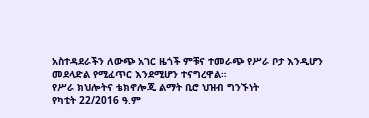አስተዳደራችን ለውጭ አገር ዜጎች ምቹና ተመራጭ የሥራ ቦታ እንዲሆን መደላድል የሚፈጥር እንደሚሆን ተናግረዋል።
የሥራ ክህሎትና ቴክኖሎጂ ልማት ቢሮ ህዝብ ግንኙነት
የካቲት 22/2016 ዓ.ም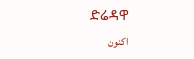ድሬዳዋ
اکنون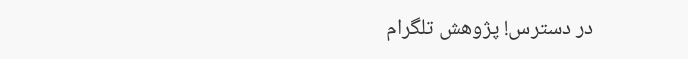در دسترس! پژوهش تلگرام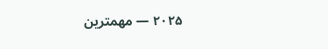۲۰۲۵ — مهمترین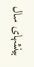بینشهای سال